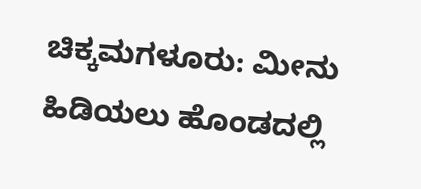ಚಿಕ್ಕಮಗಳೂರು: ಮೀನು ಹಿಡಿಯಲು ಹೊಂಡದಲ್ಲಿ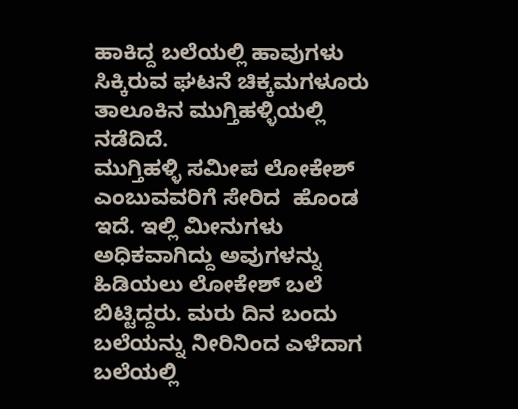ಹಾಕಿದ್ದ ಬಲೆಯಲ್ಲಿ ಹಾವುಗಳು ಸಿಕ್ಕಿರುವ ಘಟನೆ ಚಿಕ್ಕಮಗಳೂರು ತಾಲೂಕಿನ ಮುಗ್ತಿಹಳ್ಳಿಯಲ್ಲಿ ನಡೆದಿದೆ.
ಮುಗ್ತಿಹಳ್ಳಿ ಸಮೀಪ ಲೋಕೇಶ್ ಎಂಬುವವರಿಗೆ ಸೇರಿದ  ಹೊಂಡ ಇದೆ. ಇಲ್ಲಿ ಮೀನುಗಳು ಅಧಿಕವಾಗಿದ್ದು ಅವುಗಳನ್ನು ಹಿಡಿಯಲು ಲೋಕೇಶ್ ಬಲೆ ಬಿಟ್ಟಿದ್ದರು. ಮರು ದಿನ ಬಂದು ಬಲೆಯನ್ನು ನೀರಿನಿಂದ ಎಳೆದಾಗ ಬಲೆಯಲ್ಲಿ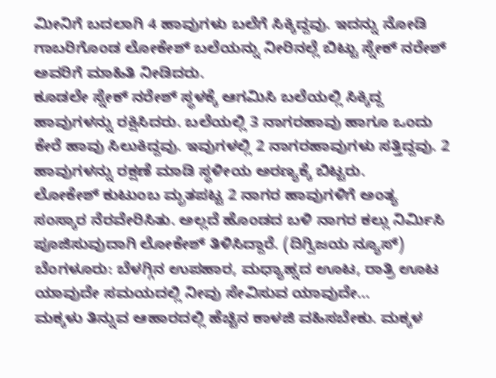ಮೀನಿಗೆ ಬದಲಾಗಿ 4 ಹಾವುಗಳು ಬಲೆಗೆ ಸಿಕ್ಕಿದ್ದವು. ಇದನ್ನು ನೋಡಿ ಗಾಬರಿಗೊಂಡ ಲೋಕೇಶ್ ಬಲೆಯನ್ನು ನೀರಿನಲ್ಲೆ ಬಿಟ್ಟು ಸ್ನೇಕ್ ನರೇಶ್ ಅವರಿಗೆ ಮಾಹಿತಿ ನೀಡಿದರು.
ಕೂಡಲೇ ಸ್ನೇಕ್ ನರೇಶ್ ಸ್ಥಳಕ್ಕೆ ಆಗಮಿಸಿ ಬಲೆಯಲ್ಲಿ ಸಿಕ್ಕಿದ್ದ ಹಾವುಗಳನ್ನು ರಕ್ಷಿಸಿದರು. ಬಲೆಯಲ್ಲಿ 3 ನಾಗರಹಾವು ಹಾಗೂ ಒಂದು ಕೇರೆ ಹಾವು ಸಿಲುಕಿದ್ದವು. ಇವುಗಳಲ್ಲಿ 2 ನಾಗರಹಾವುಗಳು ಸತ್ತಿದ್ದವು. 2 ಹಾವುಗಳನ್ನು ರಕ್ಷಣೆ ಮಾಡಿ ಸ್ಥಳೀಯ ಅರಣ್ಯಕ್ಕೆ ಬಿಟ್ಟರು.
ಲೋಕೇಶ್ ಕುಟುಂಬ ಮೃತಪಟ್ಟ 2 ನಾಗರ ಹಾವುಗಳಿಗೆ ಅಂತ್ಯ ಸಂಸ್ಕಾರ ನೆರವೇರಿಸಿತು. ಅಲ್ಲದೆ ಹೊಂಡದ ಬಳಿ ನಾಗರ ಕಲ್ಲು ನಿರ್ಮಿಸಿ ಪೂಜಿಸುವುದಾಗಿ ಲೋಕೇಶ್ ತಿಳಿಸಿದ್ದಾರೆ. (ದಿಗ್ವಿಜಯ ನ್ಯೂಸ್)
ಬೆಂಗಳೂರು: ಬೆಳಗ್ಗಿನ ಉಪಹಾರ, ಮಧ್ಯಾಹ್ನದ ಊಟ, ರಾತ್ರಿ ಊಟ ಯಾವುದೇ ಸಮಯದಲ್ಲಿ ನೀವು ಸೇವಿಸುವ ಯಾವುದೇ…
ಮಕ್ಕಳು ತಿನ್ನುವ ಆಹಾರದಲ್ಲಿ ಹೆಚ್ಚಿನ ಕಾಳಜಿ ವಹಿಸಬೇಕು. ಮಕ್ಕಳ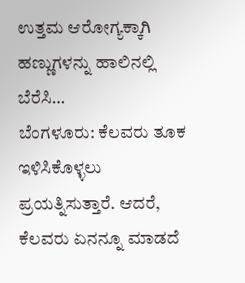ಉತ್ತಮ ಆರೋಗ್ಯಕ್ಕಾಗಿ ಹಣ್ಣುಗಳನ್ನು ಹಾಲಿನಲ್ಲಿ ಬೆರೆಸಿ…
ಬೆಂಗಳೂರು: ಕೆಲವರು ತೂಕ ಇಳಿಸಿಕೊಳ್ಳಲು ಪ್ರಯತ್ನಿಸುತ್ತಾರೆ. ಆದರೆ, ಕೆಲವರು ಏನನ್ನೂ ಮಾಡದೆ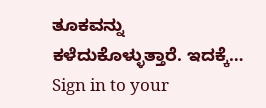ತೂಕವನ್ನು ಕಳೆದುಕೊಳ್ಳುತ್ತಾರೆ. ಇದಕ್ಕೆ…
Sign in to your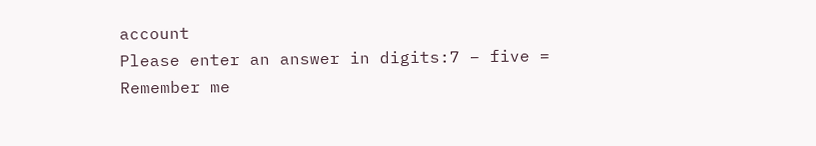account
Please enter an answer in digits:7 − five =
Remember me